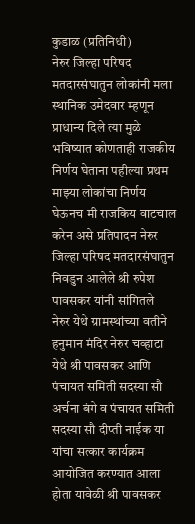कुडाळ (प्रतिनिधी)
नेरुर जिल्हा परिषद मतदारसंघातुन लोकांनी मला स्थानिक उमेदवार म्हणून प्राधान्य दिले त्या मुळे भविष्यात कोणताही राजकीय निर्णय घेताना पहील्या प्रथम माझ्या लोकांचा निर्णय घेऊनच मी राजकिय वाटचाल करेन असे प्रतिपादन नेरुर जिल्हा परिषद मतदारसंघातुन निवडुन आलेले श्री रुपेश पावसकर यांनी सांगितले
नेरुर येथे ग्रामस्थांच्या वतीने हनुमान मंदिर नेरुर चव्हाटा येथे श्री पावसकर आणि पंचायत समिती सदस्या सौ अर्चना बंगे व पंचायत समिती सदस्या सौ दीप्ती नाईक या यांचा सत्कार कार्यक्रम आयोजित करण्यात आला होता यावेळी श्री पावसकर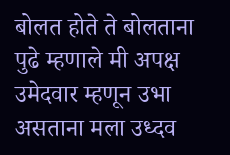बोलत होते ते बोलताना पुढे म्हणाले मी अपक्ष उमेदवार म्हणून उभा असताना मला उध्दव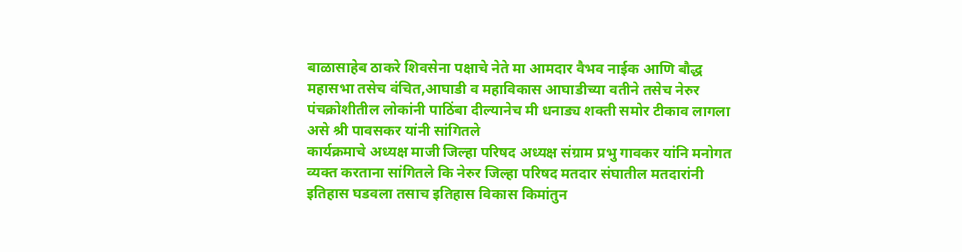बाळासाहेब ठाकरे शिवसेना पक्षाचे नेते मा आमदार वैभव नाईक आणि बौद्ध महासभा तसेच वंचित,आघाडी व महाविकास आघाडीच्या वतीने तसेच नेरुर पंचक्रोशीतील लोकांनी पाठिंबा दील्यानेच मी धनाड्य शक्ती समोर टीकाव लागला असे श्री पावसकर यांनी सांगितले
कार्यक्रमाचे अध्यक्ष माजी जिल्हा परिषद अध्यक्ष संग्राम प्रभु गावकर यांनि मनोगत व्यक्त करताना सांगितले कि नेरुर जिल्हा परिषद मतदार संघातील मतदारांनी इतिहास घडवला तसाच इतिहास विकास किमांतुन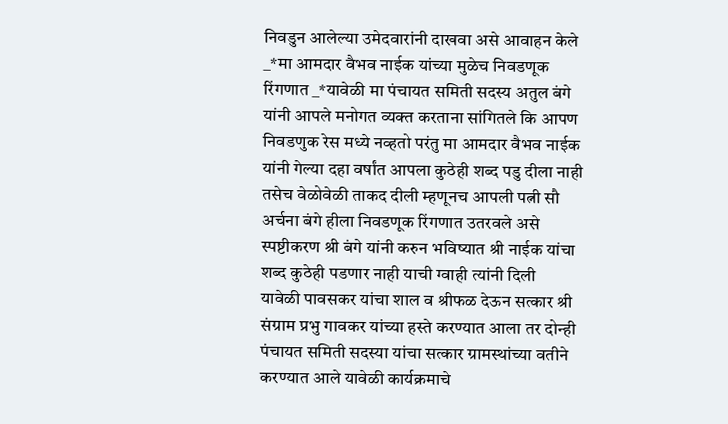निवडुन आलेल्या उमेदवारांनी दाखवा असे आवाहन केले
_*मा आमदार वैभव नाईक यांच्या मुळेच निवडणूक रिंगणात _*यावेळी मा पंचायत समिती सदस्य अतुल बंगे यांनी आपले मनोगत व्यक्त करताना सांगितले कि आपण निवडणुक रेस मध्ये नव्हतो परंतु मा आमदार वैभव नाईक यांनी गेल्या दहा वर्षांत आपला कुठेही शब्द पडु दीला नाही तसेच वेळोवेळी ताकद दीली म्हणूनच आपली पत्नी सौ अर्चना बंगे हीला निवडणूक रिंगणात उतरवले असे स्पष्टीकरण श्री बंगे यांनी करुन भविष्यात श्री नाईक यांचा शब्द कुठेही पडणार नाही याची ग्वाही त्यांनी दिली
यावेळी पावसकर यांचा शाल व श्रीफळ देऊन सत्कार श्री संग्राम प्रभु गावकर यांच्या हस्ते करण्यात आला तर दोन्ही पंचायत समिती सदस्या यांचा सत्कार ग्रामस्थांच्या वतीने करण्यात आले यावेळी कार्यक्रमाचे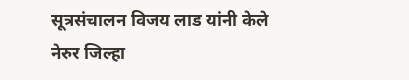सूत्रसंचालन विजय लाड यांनी केले
नेरुर जिल्हा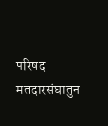परिषद मतदारसंघातुन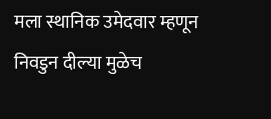मला स्थानिक उमेदवार म्हणून निवडुन दील्या मुळेच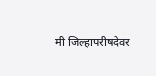मी जिल्हापरीषदेवर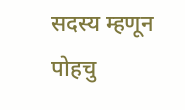सदस्य म्हणून पोहचु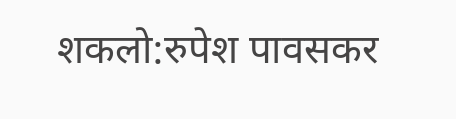शकलो:रुपेश पावसकर